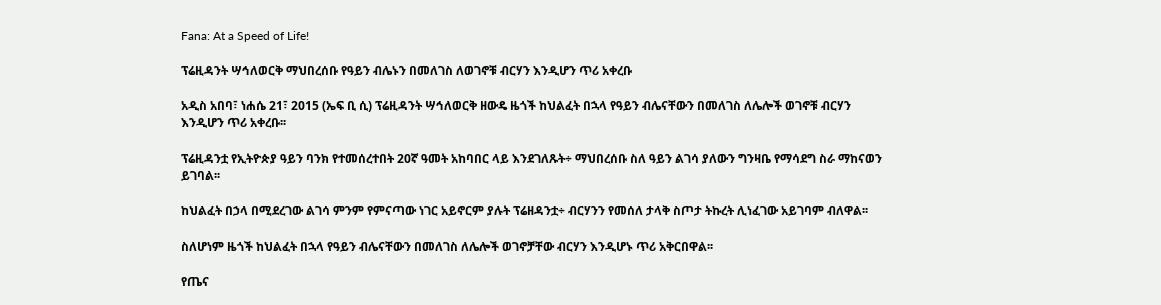Fana: At a Speed of Life!

ፕሬዚዳንት ሣኅለወርቅ ማህበረሰቡ የዓይን ብሌኑን በመለገስ ለወገኖቹ ብርሃን እንዲሆን ጥሪ አቀረቡ

አዲስ አበባ፣ ነሐሴ 21፣ 2015 (ኤፍ ቢ ሲ) ፕሬዚዳንት ሣኅለወርቅ ዘውዴ ዜጎች ከህልፈት በኋላ የዓይን ብሌናቸውን በመለገስ ለሌሎች ወገኖቹ ብርሃን እንዲሆን ጥሪ አቀረቡ፡፡

ፕሬዚዳንቷ የኢትዮጵያ ዓይን ባንክ የተመሰረተበት 20ኛ ዓመት አከባበር ላይ እንደገለጹት÷ ማህበረሰቡ ስለ ዓይን ልገሳ ያለውን ግንዛቤ የማሳደግ ስራ ማከናወን ይገባል፡፡

ከህልፈት በኃላ በሚደረገው ልገሳ ምንም የምናጣው ነገር አይኖርም ያሉት ፕሬዘዳንቷ÷ ብርሃንን የመሰለ ታላቅ ስጦታ ትኩረት ሊነፈገው አይገባም ብለዋል፡፡

ስለሆነም ዜጎች ከህልፈት በኋላ የዓይን ብሌናቸውን በመለገስ ለሌሎች ወገኖቻቸው ብርሃን እንዲሆኑ ጥሪ አቅርበዋል፡፡

የጤና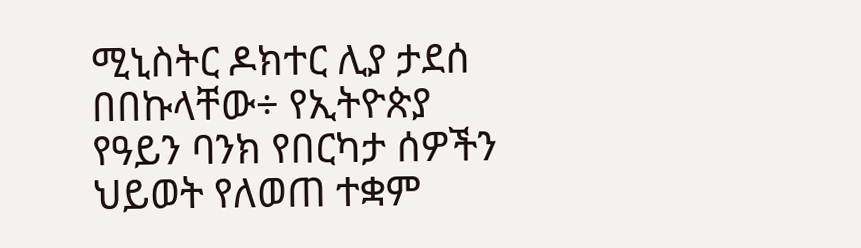ሚኒስትር ዶክተር ሊያ ታደሰ በበኩላቸው÷ የኢትዮጵያ የዓይን ባንክ የበርካታ ሰዎችን ህይወት የለወጠ ተቋም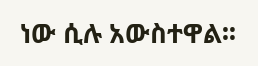ነው ሲሉ አውስተዋል፡፡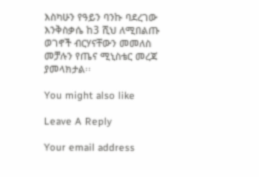እስካሁን የዓይን ባንኩ ባደረገው እንቅስቃሴ ከ3 ሺህ ለሚበልጡ ወገኖች ብርሃናቸውን መመለስ መቻሉን የጤና ሚኒስቴር መረጃ ያመላክታል፡፡

You might also like

Leave A Reply

Your email address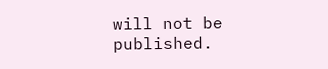will not be published.